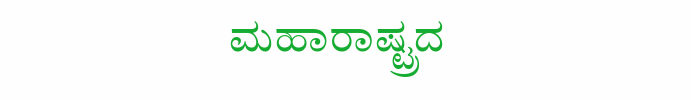ಮಹಾರಾಷ್ಟ್ರದ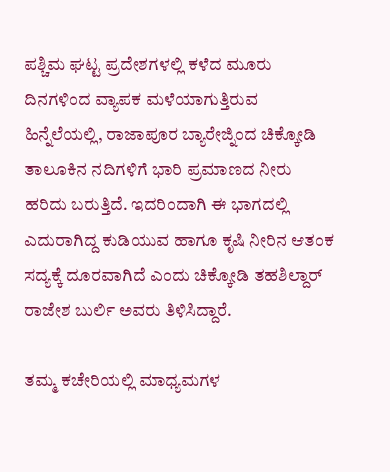ಪಶ್ಚಿಮ ಘಟ್ಟ ಪ್ರದೇಶಗಳಲ್ಲಿ ಕಳೆದ ಮೂರು ದಿನಗಳಿಂದ ವ್ಯಾಪಕ ಮಳೆಯಾಗುತ್ತಿರುವ ಹಿನ್ನೆಲೆಯಲ್ಲಿ, ರಾಜಾಪೂರ ಬ್ಯಾರೇಜ್ನಿಂದ ಚಿಕ್ಕೋಡಿ ತಾಲೂಕಿನ ನದಿಗಳಿಗೆ ಭಾರಿ ಪ್ರಮಾಣದ ನೀರು ಹರಿದು ಬರುತ್ತಿದೆ. ಇದರಿಂದಾಗಿ ಈ ಭಾಗದಲ್ಲಿ ಎದುರಾಗಿದ್ದ ಕುಡಿಯುವ ಹಾಗೂ ಕೃಷಿ ನೀರಿನ ಆತಂಕ ಸದ್ಯಕ್ಕೆ ದೂರವಾಗಿದೆ ಎಂದು ಚಿಕ್ಕೋಡಿ ತಹಶಿಲ್ದಾರ್ ರಾಜೇಶ ಬುರ್ಲಿ ಅವರು ತಿಳಿಸಿದ್ದಾರೆ.

ತಮ್ಮ ಕಚೇರಿಯಲ್ಲಿ ಮಾಧ್ಯಮಗಳ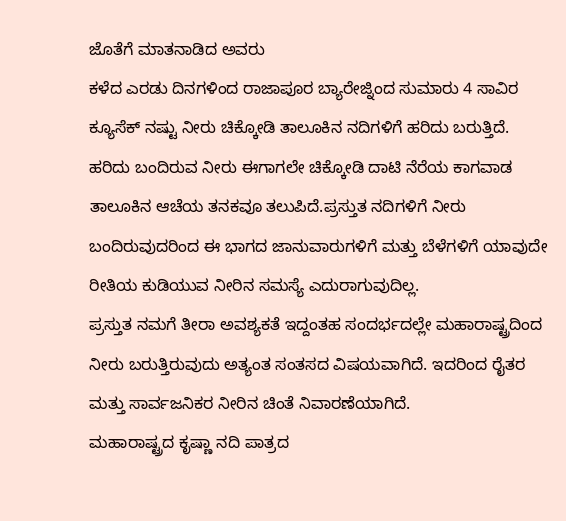ಜೊತೆಗೆ ಮಾತನಾಡಿದ ಅವರು
ಕಳೆದ ಎರಡು ದಿನಗಳಿಂದ ರಾಜಾಪೂರ ಬ್ಯಾರೇಜ್ನಿಂದ ಸುಮಾರು 4 ಸಾವಿರ ಕ್ಯೂಸೆಕ್ ನಷ್ಟು ನೀರು ಚಿಕ್ಕೋಡಿ ತಾಲೂಕಿನ ನದಿಗಳಿಗೆ ಹರಿದು ಬರುತ್ತಿದೆ.
ಹರಿದು ಬಂದಿರುವ ನೀರು ಈಗಾಗಲೇ ಚಿಕ್ಕೋಡಿ ದಾಟಿ ನೆರೆಯ ಕಾಗವಾಡ ತಾಲೂಕಿನ ಆಚೆಯ ತನಕವೂ ತಲುಪಿದೆ.ಪ್ರಸ್ತುತ ನದಿಗಳಿಗೆ ನೀರು ಬಂದಿರುವುದರಿಂದ ಈ ಭಾಗದ ಜಾನುವಾರುಗಳಿಗೆ ಮತ್ತು ಬೆಳೆಗಳಿಗೆ ಯಾವುದೇ ರೀತಿಯ ಕುಡಿಯುವ ನೀರಿನ ಸಮಸ್ಯೆ ಎದುರಾಗುವುದಿಲ್ಲ.
ಪ್ರಸ್ತುತ ನಮಗೆ ತೀರಾ ಅವಶ್ಯಕತೆ ಇದ್ದಂತಹ ಸಂದರ್ಭದಲ್ಲೇ ಮಹಾರಾಷ್ಟ್ರದಿಂದ ನೀರು ಬರುತ್ತಿರುವುದು ಅತ್ಯಂತ ಸಂತಸದ ವಿಷಯವಾಗಿದೆ. ಇದರಿಂದ ರೈತರ ಮತ್ತು ಸಾರ್ವಜನಿಕರ ನೀರಿನ ಚಿಂತೆ ನಿವಾರಣೆಯಾಗಿದೆ.
ಮಹಾರಾಷ್ಟ್ರದ ಕೃಷ್ಣಾ ನದಿ ಪಾತ್ರದ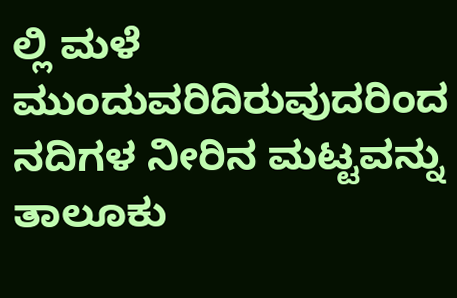ಲ್ಲಿ ಮಳೆ ಮುಂದುವರಿದಿರುವುದರಿಂದ ನದಿಗಳ ನೀರಿನ ಮಟ್ಟವನ್ನು ತಾಲೂಕು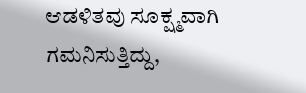ಆಡಳಿತವು ಸೂಕ್ಷ್ಮವಾಗಿ ಗಮನಿಸುತ್ತಿದ್ದು,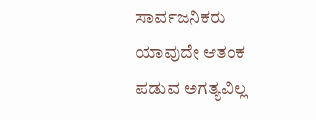ಸಾರ್ವಜನಿಕರು ಯಾವುದೇ ಆತಂಕ ಪಡುವ ಅಗತ್ಯವಿಲ್ಲ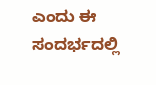ಎಂದು ಈ ಸಂದರ್ಭದಲ್ಲಿ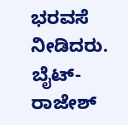ಭರವಸೆ ನೀಡಿದರು.
ಬೈಟ್- ರಾಜೇಶ್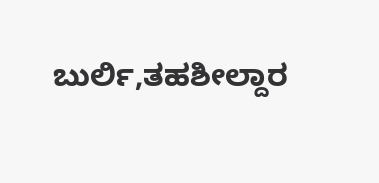ಬುರ್ಲಿ,ತಹಶೀಲ್ದಾರ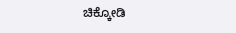ಚಿಕ್ಕೋಡಿ